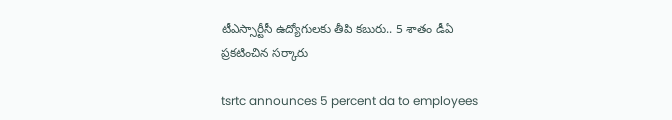టీఎస్సార్టీసీ ఉద్యోగుల‌కు తీపి క‌బురు.. 5 శాతం డీఏ ప్ర‌కటించిన స‌ర్కారు

tsrtc announces 5 percent da to employees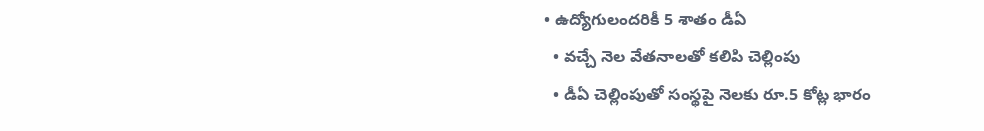• ఉద్యోగులందరికీ 5 శాతం డీఏ
  • వ‌చ్చే నెల వేత‌నాల‌తో క‌లిపి చెల్లింపు
  • డీఏ చెల్లింపుతో సంస్థ‌పై నెల‌కు రూ.5 కోట్ల భారం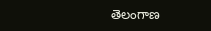తెలంగాణ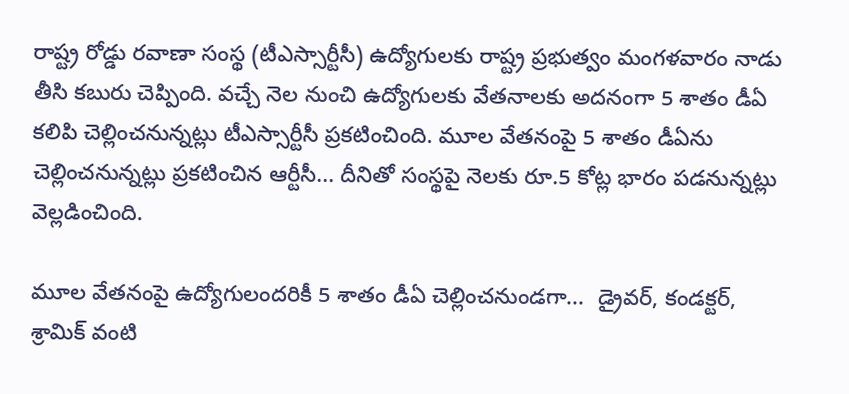రాష్ట్ర రోడ్డు ర‌వాణా సంస్థ (టీఎస్సార్టీసీ) ఉద్యోగుల‌కు రాష్ట్ర ప్ర‌భుత్వం మంగ‌ళ‌వారం నాడు తీసి క‌బురు చెప్పింది. వ‌చ్చే నెల నుంచి ఉద్యోగుల‌కు వేత‌నాల‌కు అద‌నంగా 5 శాతం డీఏ క‌లిపి చెల్లించ‌నున్న‌ట్లు టీఎస్సార్టీసీ ప్ర‌క‌టించింది. మూల వేత‌నంపై 5 శాతం డీఏను చెల్లించ‌నున్న‌ట్లు ప్ర‌క‌టించిన ఆర్టీసీ... దీనితో సంస్థ‌పై నెల‌కు రూ.5 కోట్ల భారం ప‌డ‌నున్న‌ట్లు వెల్ల‌డించింది.

మూల వేత‌నంపై ఉద్యోగులందరికీ 5 శాతం డీఏ చెల్లించ‌నుండ‌గా...  డ్రైవర్, కండక్టర్, శ్రామిక్ వంటి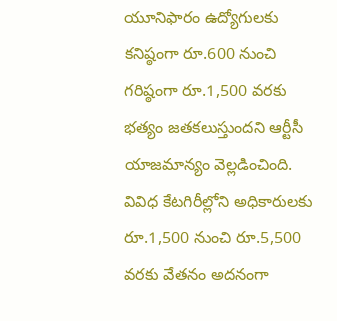యూనిఫారం ఉద్యోగులకు కనిష్ఠంగా రూ.600 నుంచి గరిష్ఠంగా రూ.1,500 వరకు భత్యం జతకలుస్తుందని ఆర్టీసీ యాజమాన్యం వెల్లడించింది. వివిధ కేటగిరీల్లోని అధికారులకు రూ.1,500 నుంచి రూ.5,500 వరకు వేతనం అదనంగా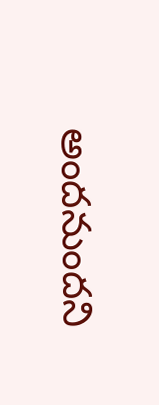అందనుంద‌ని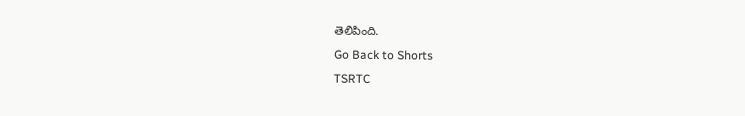తెలిపింది.
Go Back to Shorts
TSRTC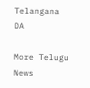Telangana
DA

More Telugu News